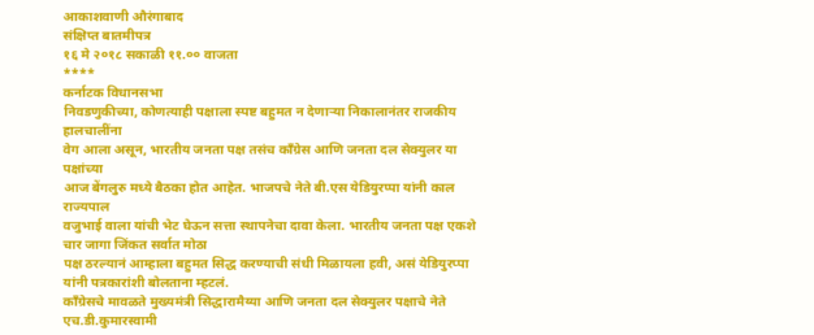आकाशवाणी औरंगाबाद
संक्षिप्त बातमीपत्र
१६ मे २०१८ सकाळी ११.०० वाजता
****
कर्नाटक विधानसभा
निवडणुकीच्या, कोणत्याही पक्षाला स्पष्ट बहुमत न देणाऱ्या निकालानंतर राजकीय हालचालींना
वेग आला असून, भारतीय जनता पक्ष तसंच काँग्रेस आणि जनता दल सेक्युलर या पक्षांच्या
आज बेंगलुरु मध्ये बैठका होत आहेत. भाजपचे नेते बी.एस येडियुरप्पा यांनी काल राज्यपाल
वजुभाई वाला यांची भेट घेऊन सत्ता स्थापनेचा दावा केला. भारतीय जनता पक्ष एकशे चार जागा जिंकत सर्वात मोठा
पक्ष ठरल्यानं आम्हाला बहुमत सिद्ध करण्याची संधी मिळायला हवी, असं येडियुरप्पा यांनी पत्रकारांशी बोलताना म्हटलं.
काँग्रेसचे मावळते मुख्यमंत्री सिद्धारामैय्या आणि जनता दल सेक्युलर पक्षाचे नेते एच.डी.कुमारस्वामी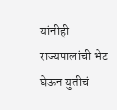यांनीही राज्यपालांची भेट घेऊन युतीचं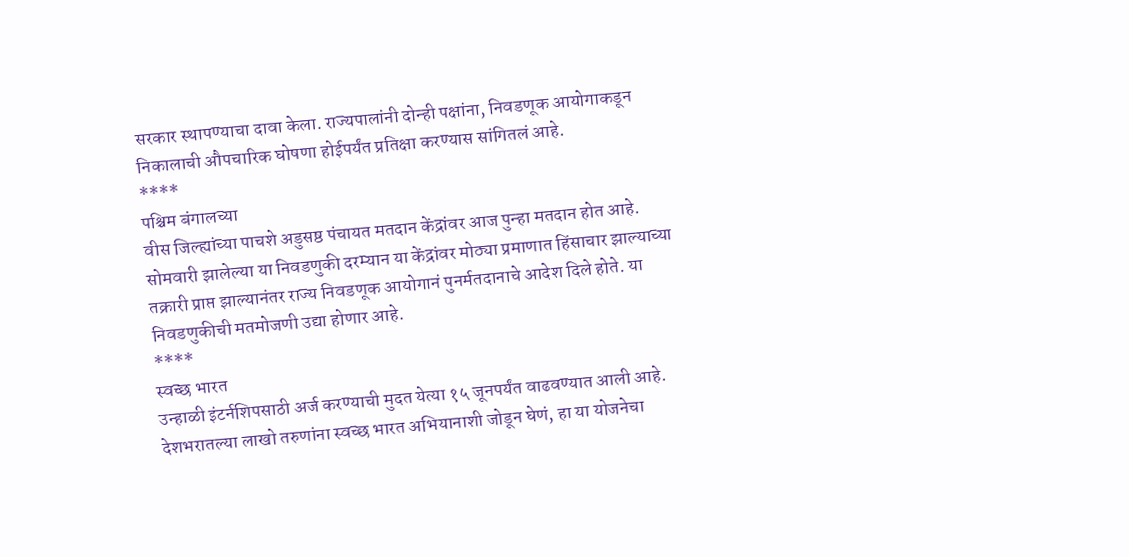सरकार स्थापण्याचा दावा केला. राज्यपालांनी दोन्ही पक्षांना, निवडणूक आयोगाकडून
निकालाची औपचारिक घोषणा होईपर्यंत प्रतिक्षा करण्यास सांगितलं आहे.
****
पश्चिम बंगालच्या
वीस जिल्ह्यांच्या पाचशे अडुसष्ठ पंचायत मतदान केंद्रांवर आज पुन्हा मतदान होत आहे.
सोमवारी झालेल्या या निवडणुकी दरम्यान या केंद्रांवर मोठ्या प्रमाणात हिंसाचार झाल्याच्या
तक्रारी प्राप्त झाल्यानंतर राज्य निवडणूक आयोगानं पुनर्मतदानाचे आदेश दिले होते. या
निवडणुकीची मतमोजणी उद्या होणार आहे.
****
स्वच्छ भारत
उन्हाळी इंटर्नशिपसाठी अर्ज करण्याची मुदत येत्या १५ जूनपर्यंत वाढवण्यात आली आहे.
देशभरातल्या लाखो तरुणांना स्वच्छ भारत अभियानाशी जोडून घेणं, हा या योजनेचा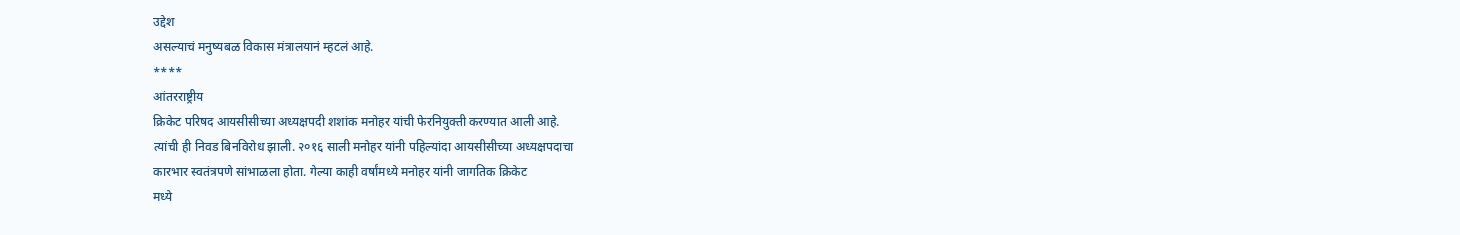उद्देश
असल्याचं मनुष्यबळ विकास मंत्रालयानं म्हटलं आहे.
****
आंतरराष्ट्रीय
क्रिकेट परिषद आयसीसीच्या अध्यक्षपदी शशांक मनोहर यांची फेरनियुक्ती करण्यात आली आहे.
त्यांची ही निवड बिनविरोध झाली. २०१६ साली मनोहर यांनी पहिल्यांदा आयसीसीच्या अध्यक्षपदाचा
कारभार स्वतंत्रपणे सांभाळला होता. गेल्या काही वर्षांमध्ये मनोहर यांनी जागतिक क्रिकेट
मध्ये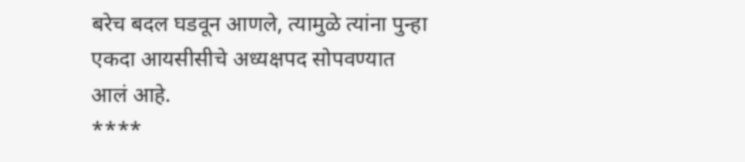बरेच बदल घडवून आणले, त्यामुळे त्यांना पुन्हा एकदा आयसीसीचे अध्यक्षपद सोपवण्यात
आलं आहे.
****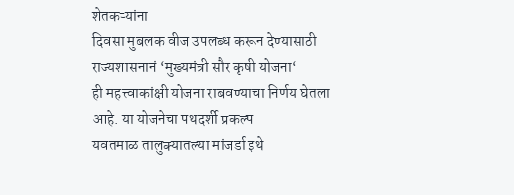शेतकऱ्यांना
दिवसा मुबलक वीज उपलब्ध करून देण्यासाठी राज्यशासनानं ‘मुख्यमंत्री सौर कृषी योजना‘
ही महत्त्वाकांक्षी योजना राबवण्याचा निर्णय घेतला आहे. या योजनेचा पथदर्शी प्रकल्प
यवतमाळ तालुक्यातल्या मांजर्डा इथे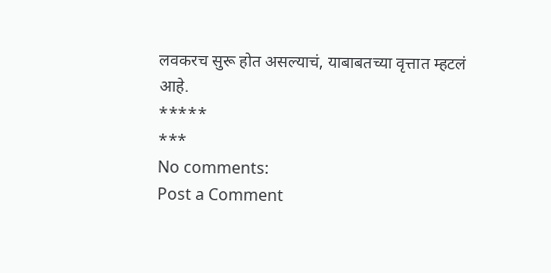लवकरच सुरू होत असल्याचं, याबाबतच्या वृत्तात म्हटलं
आहे.
*****
***
No comments:
Post a Comment